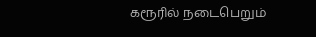கரூரில் நடைபெறும்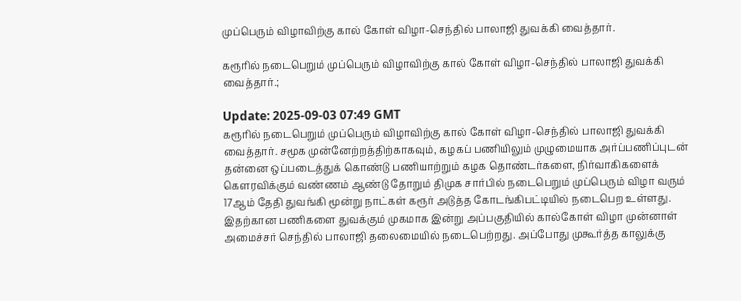முப்பெரும் விழாவிற்கு கால் கோள் விழா-செந்தில் பாலாஜி துவக்கி வைத்தார்.

கரூரில் நடைபெறும் முப்பெரும் விழாவிற்கு கால் கோள் விழா-செந்தில் பாலாஜி துவக்கி வைத்தார்.;

Update: 2025-09-03 07:49 GMT
கரூரில் நடைபெறும் முப்பெரும் விழாவிற்கு கால் கோள் விழா-செந்தில் பாலாஜி துவக்கி வைத்தார். சமூக முன்னேற்றத்திற்காகவும், கழகப் பணியிலும் முழுமையாக அர்ப்பணிப்புடன் தன்னை ஒப்படைத்துக் கொண்டு பணியாற்றும் கழக தொண்டர்களை, நிர்வாகிகளைக் கௌரவிக்கும் வண்ணம் ஆண்டு தோறும் திமுக சார்பில் நடைபெறும் முப்பெரும் விழா வரும் 17ஆம் தேதி துவங்கி மூன்று நாட்கள் கரூர் அடுத்த கோடங்கிபட்டியில் நடைபெற உள்ளது. இதற்கான பணிகளை துவக்கும் முகமாக இன்று அப்பகுதியில் கால்கோள் விழா முன்னாள் அமைச்சர் செந்தில் பாலாஜி தலைமையில் நடைபெற்றது. அப்போது முகூர்த்த காலுக்கு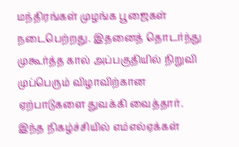மந்திரங்கள் முழங்க பூஜைகள் நடைபெற்றது. இதனைத் தொடர்ந்து முகூர்த்த கால் அப்பகுதியில் நிறுவி முப்பெரும் விழாவிற்கான ஏற்பாடுகளை துவக்கி வைத்தார். இந்த நிகழ்ச்சியில் எம்எல்ஏக்கள்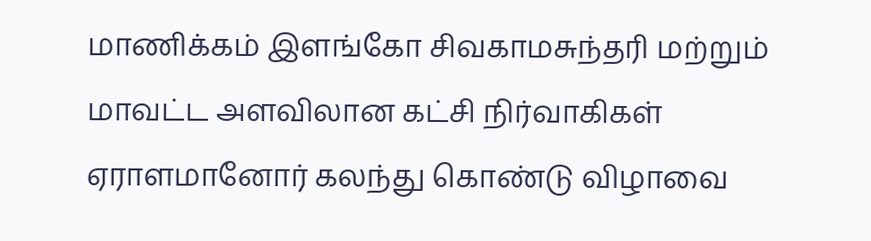மாணிக்கம் இளங்கோ சிவகாமசுந்தரி மற்றும் மாவட்ட அளவிலான கட்சி நிர்வாகிகள் ஏராளமானோர் கலந்து கொண்டு விழாவை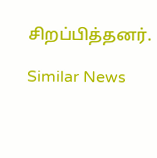சிறப்பித்தனர்.

Similar News